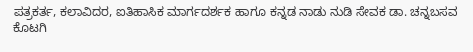ಪತ್ರಕರ್ತ, ಕಲಾವಿದರ, ಐತಿಹಾಸಿಕ ಮಾರ್ಗದರ್ಶಕ ಹಾಗೂ ಕನ್ನಡ ನಾಡು ನುಡಿ ಸೇವಕ ಡಾ. ಚನ್ನಬಸವ ಕೊಟಗಿ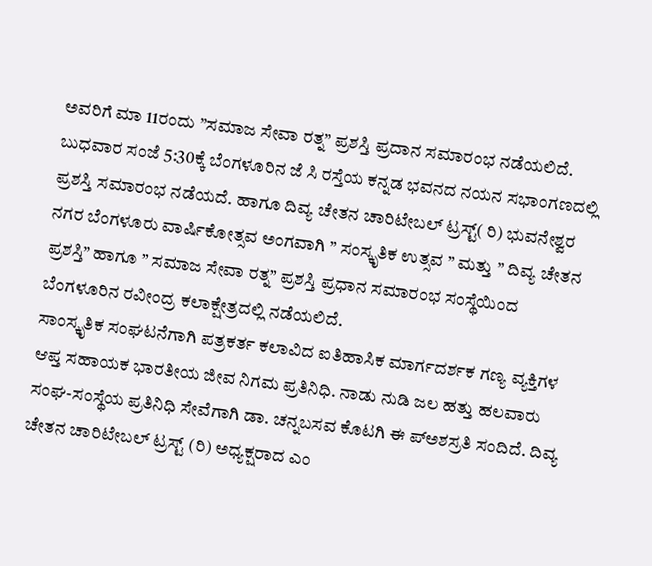ಅವರಿಗೆ ಮಾ 11ರಂದು ”ಸಮಾಜ ಸೇವಾ ರತ್ನ” ಪ್ರಶಸ್ತಿ ಪ್ರದಾನ ಸಮಾರಂಭ ನಡೆಯಲಿದೆ.
ಬುಧವಾರ ಸಂಜೆ 5:30ಕ್ಕೆ ಬೆಂಗಳೂರಿನ ಜೆ ಸಿ ರಸ್ತೆಯ ಕನ್ನಡ ಭವನದ ನಯನ ಸಭಾಂಗಣದಲ್ಲಿ ಪ್ರಶಸ್ತಿ ಸಮಾರಂಭ ನಡೆಯದೆ. ಹಾಗೂ ದಿವ್ಯ ಚೇತನ ಚಾರಿಟೇಬಲ್ ಟ್ರಸ್ಟ್( ರಿ) ಭುವನೇಶ್ವರ ನಗರ ಬೆಂಗಳೂರು ವಾರ್ಷಿಕೋತ್ಸವ ಅಂಗವಾಗಿ ” ಸಂಸ್ಕೃತಿಕ ಉತ್ಸವ ” ಮತ್ತು ” ದಿವ್ಯ ಚೇತನ ಪ್ರಶಸ್ತಿ” ಹಾಗೂ ” ಸಮಾಜ ಸೇವಾ ರತ್ನ” ಪ್ರಶಸ್ತಿ ಪ್ರಧಾನ ಸಮಾರಂಭ ಸಂಸ್ಥೆಯಿಂದ ಬೆಂಗಳೂರಿನ ರವೀಂದ್ರ ಕಲಾಕ್ಷೇತ್ರದಲ್ಲಿ ನಡೆಯಲಿದೆ.
ಸಾಂಸ್ಕೃತಿಕ ಸಂಘಟನೆಗಾಗಿ ಪತ್ರಕರ್ತ ಕಲಾವಿದ ಐತಿಹಾಸಿಕ ಮಾರ್ಗದರ್ಶಕ ಗಣ್ಯ ವ್ಯಕ್ತಿಗಳ ಆಪ್ತ ಸಹಾಯಕ ಭಾರತೀಯ ಜೀವ ನಿಗಮ ಪ್ರತಿನಿಧಿ. ನಾಡು ನುಡಿ ಜಲ ಹತ್ತು ಹಲವಾರು ಸಂಘ-ಸಂಸ್ಥೆಯ ಪ್ರತಿನಿಧಿ ಸೇವೆಗಾಗಿ ಡಾ. ಚನ್ನಬಸವ ಕೊಟಗಿ ಈ ಪ್ಅಶಸ್ರತಿ ಸಂದಿದೆ. ದಿವ್ಯ ಚೇತನ ಚಾರಿಟೇಬಲ್ ಟ್ರಸ್ಟ್ (ರಿ) ಅಧ್ಯಕ್ಷರಾದ ಎಂ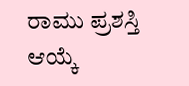ರಾಮು ಪ್ರಶಸ್ತಿ ಆಯ್ಕೆ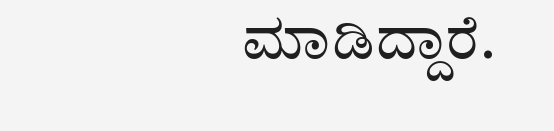ಮಾಡಿದ್ದಾರೆ.